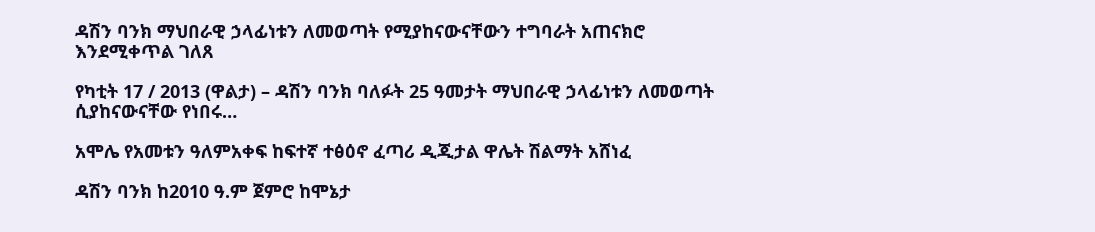ዳሽን ባንክ ማህበራዊ ኃላፊነቱን ለመወጣት የሚያከናውናቸውን ተግባራት አጠናክሮ እንደሚቀጥል ገለጸ

የካቲት 17 / 2013 (ዋልታ) – ዳሽን ባንክ ባለፉት 25 ዓመታት ማህበራዊ ኃላፊነቱን ለመወጣት ሲያከናውናቸው የነበሩ…

አሞሌ የአመቱን ዓለምአቀፍ ከፍተኛ ተፅዕኖ ፈጣሪ ዲጂታል ዋሌት ሽልማት አሸነፈ

ዳሽን ባንክ ከ2010 ዓ.ም ጀምሮ ከሞኔታ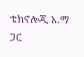ቴክኖሎጂ አ.ማ ጋር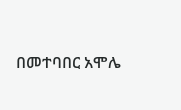በመተባበር አሞሌ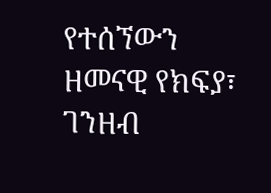የተሰኘውን ዘመናዊ የክፍያ፣ ገንዘብ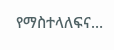የማስተላለፍና…